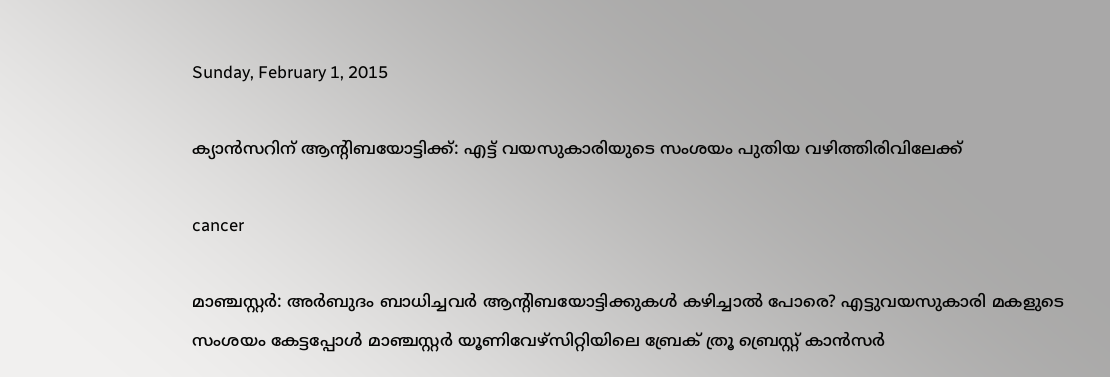Sunday, February 1, 2015

ക്യാന്‍സറിന് ആന്റിബയോട്ടിക്ക്: എട്ട് വയസുകാരിയുടെ സംശയം പുതിയ വഴിത്തിരിവിലേക്ക്

cancer

മാഞ്ചസ്റ്റര്‍: അര്‍ബുദം ബാധിച്ചവര്‍ ആന്റിബയോട്ടിക്കുകള്‍ കഴിച്ചാല്‍ പോരെ? എട്ടുവയസുകാരി മകളുടെ സംശയം കേട്ടപ്പോള്‍ മാഞ്ചസ്റ്റര്‍ യൂണിവേഴ്‌സിറ്റിയിലെ ബ്രേക് ത്രൂ ബ്രെസ്റ്റ് കാന്‍സര്‍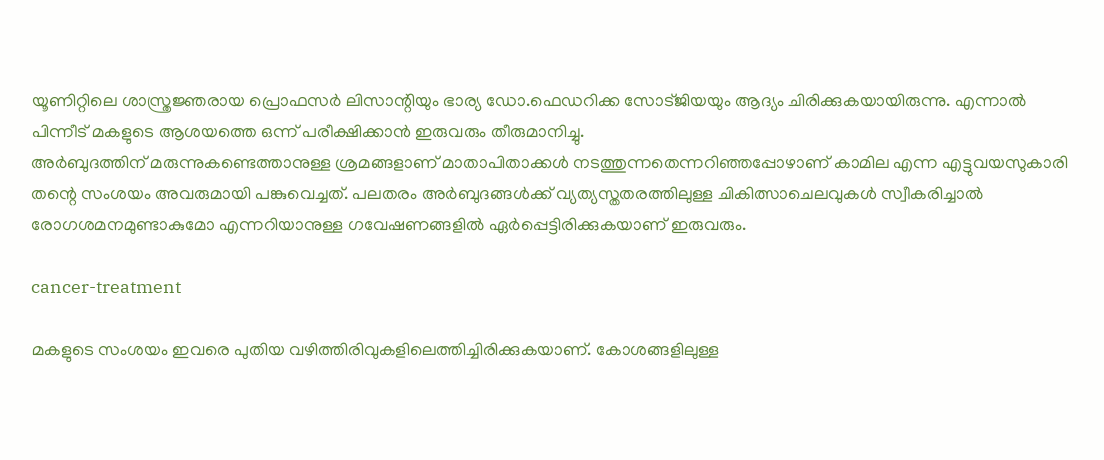യൂണിറ്റിലെ ശാസ്ത്രജ്ഞരായ പ്രൊഫസര്‍ ലിസാന്റിയും ഭാര്യ ഡോ.ഫെഡറിക്ക സോട്ജിയയും ആദ്യം ചിരിക്കുകയായിരുന്നു. എന്നാല്‍ പിന്നീട് മകളുടെ ആശയത്തെ ഒന്ന് പരീക്ഷിക്കാന്‍ ഇരുവരും തീരുമാനിച്ചു.
അര്‍ബുദത്തിന് മരുന്നുകണ്ടെത്താനുള്ള ശ്രമങ്ങളാണ് മാതാപിതാക്കള്‍ നടത്തുന്നതെന്നറിഞ്ഞപ്പോഴാണ് കാമില എന്ന എട്ടുവയസുകാരി തന്റെ സംശയം അവരുമായി പങ്കുവെച്ചത്. പലതരം അര്‍ബുദങ്ങള്‍ക്ക് വ്യത്യസ്തതരത്തിലുള്ള ചികിത്സാചെലവുകള്‍ സ്വീകരിച്ചാല്‍ രോഗശമനമുണ്ടാകുമോ എന്നറിയാനുള്ള ഗവേഷണങ്ങളില്‍ ഏര്‍പ്പെട്ടിരിക്കുകയാണ് ഇരുവരും.

cancer-treatment

മകളുടെ സംശയം ഇവരെ പുതിയ വഴിത്തിരിവുകളിലെത്തിച്ചിരിക്കുകയാണ്. കോശങ്ങളിലുള്ള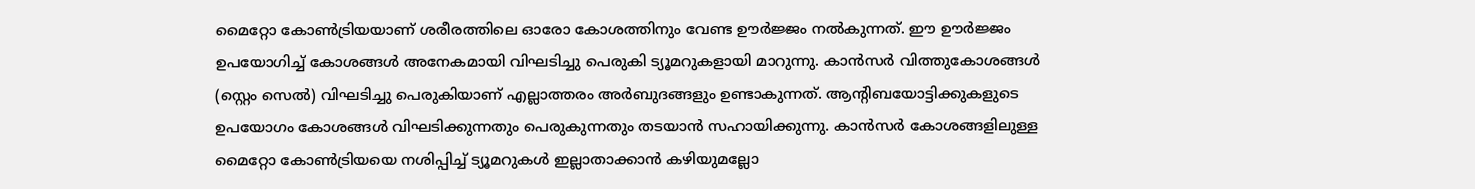മൈറ്റോ കോണ്‍ട്രിയയാണ് ശരീരത്തിലെ ഓരോ കോശത്തിനും വേണ്ട ഊര്‍ജ്ജം നല്‍കുന്നത്. ഈ ഊര്‍ജ്ജം ഉപയോഗിച്ച് കോശങ്ങള്‍ അനേകമായി വിഘടിച്ചു പെരുകി ട്യൂമറുകളായി മാറുന്നു. കാന്‍സര്‍ വിത്തുകോശങ്ങള്‍ (സ്റ്റെം സെല്‍) വിഘടിച്ചു പെരുകിയാണ് എല്ലാത്തരം അര്‍ബുദങ്ങളും ഉണ്ടാകുന്നത്. ആന്റിബയോട്ടിക്കുകളുടെ ഉപയോഗം കോശങ്ങള്‍ വിഘടിക്കുന്നതും പെരുകുന്നതും തടയാന്‍ സഹായിക്കുന്നു. കാന്‍സര്‍ കോശങ്ങളിലുള്ള മൈറ്റോ കോണ്‍ട്രിയയെ നശിപ്പിച്ച് ട്യൂമറുകള്‍ ഇല്ലാതാക്കാന്‍ കഴിയുമല്ലോ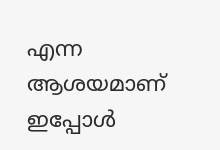എന്ന ആശയമാണ് ഇപ്പോള്‍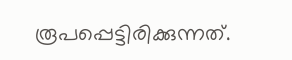രൂപപ്പെട്ടിരിക്കുന്നത്.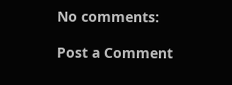No comments:

Post a Comment